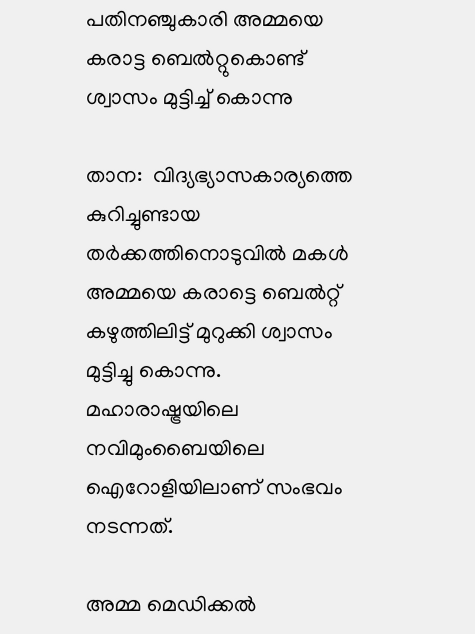പതിനഞ്ചുകാരി അമ്മയെ കരാട്ട ബെല്‍റ്റുകൊണ്ട് ശ്വാസം മുട്ടിച്ച് കൊന്നു

താന:  വിദ്യഭ്യാസകാര്യത്തെ കുറിച്ചുണ്ടായ തര്‍ക്കത്തിനൊടുവില്‍ മകള്‍ അമ്മയെ കരാട്ടെ ബെല്‍റ്റ് കഴുത്തിലിട്ട് മുറുക്കി ശ്വാസം മുട്ടിച്ചു കൊന്നു. മഹാരാഷ്ട്രയിലെ നവിമുംബൈയിലെ ഐറോളിയിലാണ് സംഭവം നടന്നത്.

അമ്മ മെഡിക്കല്‍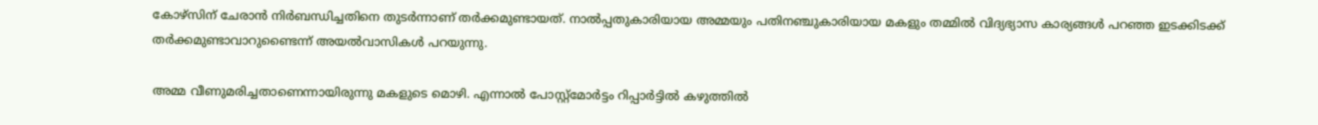കോഴ്‌സിന് ചേരാന്‍ നിര്‍ബന്ധിച്ചതിനെ തുടര്‍ന്നാണ് തര്‍ക്കമുണ്ടായത്. നാല്‍പ്പതുകാരിയായ അമ്മയും പതിനഞ്ചുകാരിയായ മകളും തമ്മില്‍ വിദ്യഭ്യാസ കാര്യങ്ങള്‍ പറഞ്ഞ ഇടക്കിടക്ക് തര്‍ക്കമുണ്ടാവാറുണ്ടൈന്ന് അയല്‍വാസികള്‍ പറയുന്നു.

അമ്മ വീണുമരിച്ചതാണെന്നായിരുന്നു മകളുടെ മൊഴി. എന്നാല്‍ പോസ്റ്റ്‌മോര്‍ട്ടം റിപ്പാര്‍ട്ടില്‍ കഴുത്തില്‍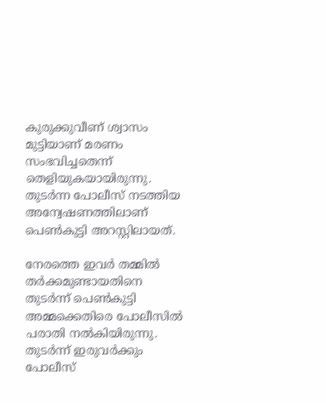കുരുക്കുവീണ് ശ്വാസം മുട്ടിയാണ് മരണം സംഭവിച്ചതെന്ന് തെളിയുകയായിരുന്നു. തുടര്‍ന്ന പോലീസ് നടത്തിയ അന്വേഷണത്തിലാണ് പെണ്‍കുട്ടി അറസ്റ്റിലായത്.

നേരത്തെ ഇവര്‍ തമ്മില്‍ തര്‍ക്കമുണ്ടായതിനെ തുടര്‍ന്ന് പെണ്‍കുട്ടി അമ്മക്കെതിരെ പോലീസില്‍ പരാതി നല്‍കിയിരുന്നു. തുടര്‍ന്ന് ഇരുവര്‍ക്കും പോലീസ്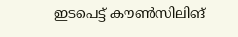ഇടപെട്ട് കൗണ്‍സിലിങ്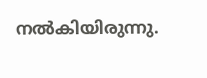നല്‍കിയിരുന്നു.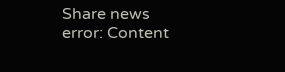Share news
error: Content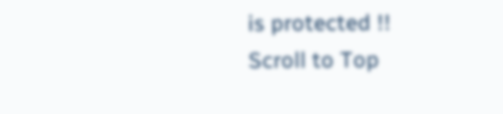is protected !!
Scroll to Top